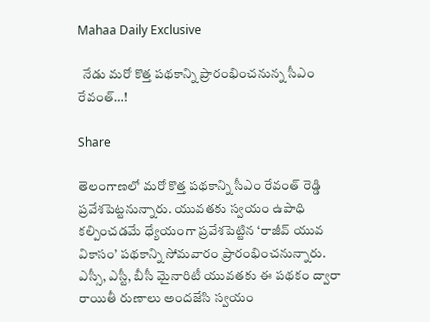Mahaa Daily Exclusive

  నేడు మరో కొత్త పథకాన్ని ప్రారంభించనున్న సీఎం రేవంత్…!

Share

తెలంగాణలో మరో కొత్త పథకాన్ని సీఎం రేవంత్ రెడ్డి ప్రవేశపెట్టనున్నారు. యువతకు స్వయం ఉపాధి కల్పించడమే ధ్యేయంగా ప్రవేశపెట్టిన ‘రాజీవ్ యువ వికాసం’ పథకాన్ని సోమవారం ప్రారంభించనున్నారు. ఎస్సీ, ఎస్టీ, బీసీ మైనారిటీ యువతకు ఈ పథకం ద్వారా రాయితీ రుణాలు అందజేసి స్వయం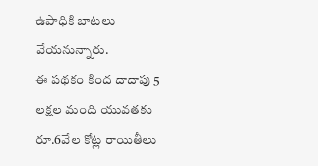ఉపాధికి బాటలు వేయనున్నారు.
ఈ పథకం కింద దాదాపు 5 లక్షల మంది యువతకు రూ.6వేల కోట్ల రాయితీలు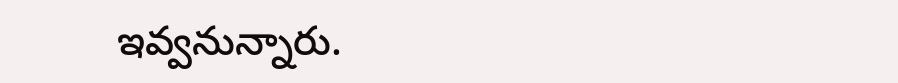ఇవ్వనున్నారు.